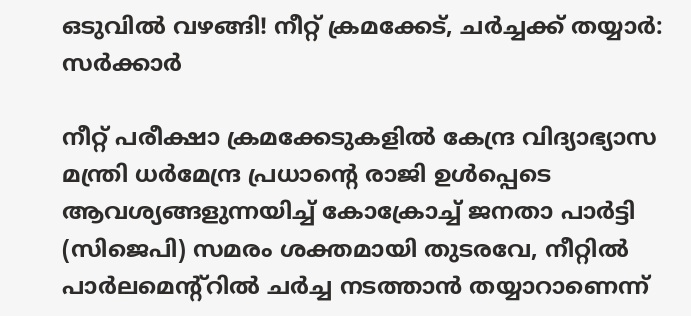ഒടുവിൽ വഴങ്ങി! നീറ്റ് ക്രമക്കേട്, ചർച്ചക്ക് തയ്യാര്‍: സര്‍ക്കാര്‍

നീറ്റ് പരീക്ഷാ ക്രമക്കേടുകളിൽ കേന്ദ്ര വിദ്യാഭ്യാസ മന്ത്രി ധർമേന്ദ്ര പ്രധാന്റെ രാജി ഉൾപ്പെടെ ആവശ്യങ്ങളുന്നയിച്ച് കോക്രോച്ച് ജനതാ പാർട്ടി (സിജെപി) സമരം ശക്തമായി തുടരവേ, നീറ്റിൽ പാർലമെന്റ്റിൽ ചർച്ച നടത്താൻ തയ്യാറാണെന്ന്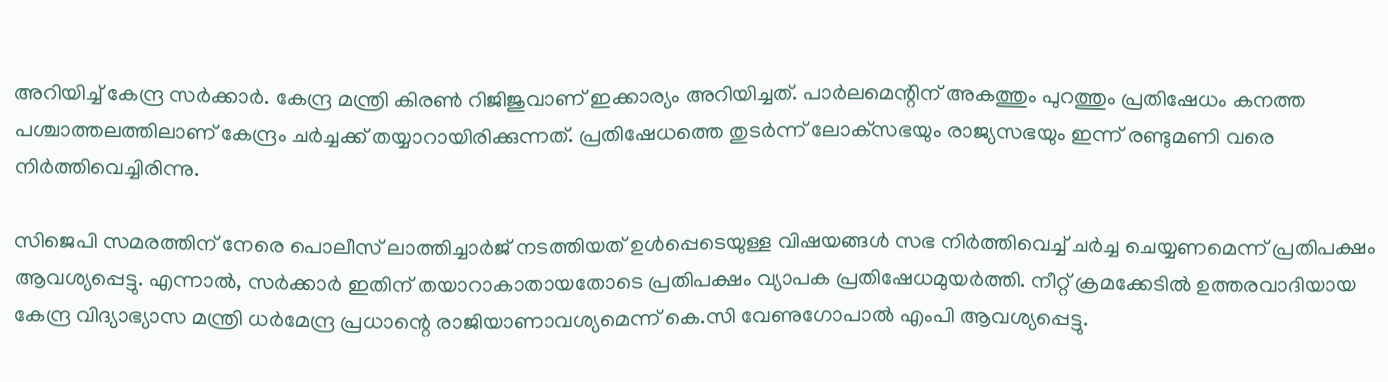അറിയിച്ച് കേന്ദ്ര സർക്കാർ. കേന്ദ്ര മന്ത്രി കിരൺ റിജിജുവാണ് ഇക്കാര്യം അറിയിച്ചത്. പാർലമെന്റിന് അകത്തും പുറത്തും പ്രതിഷേധം കനത്ത പശ്ചാത്തലത്തിലാണ് കേന്ദ്രം ചർച്ചക്ക് തയ്യാറായിരിക്കുന്നത്. പ്രതിഷേധത്തെ തുടർന്ന് ലോക്‌സഭയും രാജ്യസഭയും ഇന്ന് രണ്ടുമണി വരെ നിർത്തിവെച്ചിരിന്നു.

സിജെപി സമരത്തിന് നേരെ പൊലീസ് ലാത്തിച്ചാർജ് നടത്തിയത് ഉൾപ്പെടെയുള്ള വിഷയങ്ങൾ സഭ നിർത്തിവെച്ച് ചർച്ച ചെയ്യണമെന്ന് പ്രതിപക്ഷം ആവശ്യപ്പെട്ടു. എന്നാൽ, സർക്കാർ ഇതിന് തയാറാകാതായതോടെ പ്രതിപക്ഷം വ്യാപക പ്രതിഷേധമുയർത്തി. നീറ്റ് ക്രമക്കേടിൽ ഉത്തരവാദിയായ കേന്ദ്ര വിദ്യാഭ്യാസ മന്ത്രി ധർമേന്ദ്ര പ്രധാന്റെ രാജിയാണാവശ്യമെന്ന് കെ.സി വേണുഗോപാൽ എംപി ആവശ്യപ്പെട്ടു.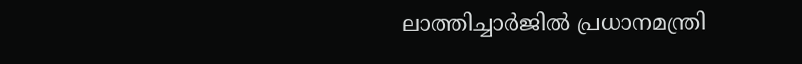ലാത്തിച്ചാർജിൽ പ്രധാനമന്ത്രി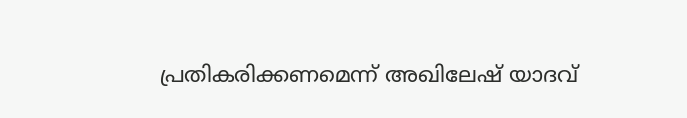പ്രതികരിക്കണമെന്ന് അഖിലേഷ് യാദവ്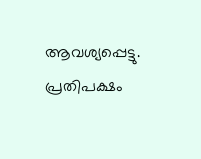ആവശ്യപ്പെട്ടു. പ്രതിപക്ഷം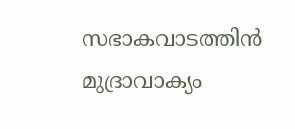സഭാകവാടത്തിൻ മുദ്രാവാക്യം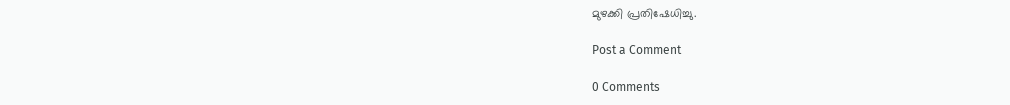മുഴക്കി പ്രതിഷേധിച്ചു.

Post a Comment

0 Comments